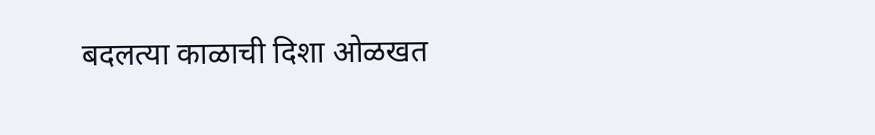बदलत्या काळाची दिशा ओळखत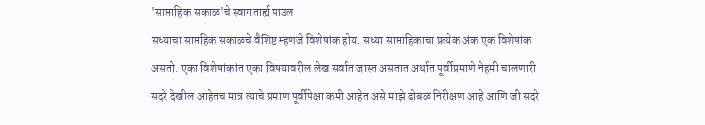'साप्ताहिक सकाळ'चे स्वागतार्ह्य पाउल
सध्याचा साप्तहिक सकाळचे वैशिष्ट म्हणजे विशेषांक होय. सध्या साप्ताहिकाचा प्रत्येक अंक एक विशेषांक असतो. एका विशेषांकांत एका विषयावरील लेख सर्वात जास्त असतात अर्थात पूर्वीप्रमाणे नेहमी चालणारी सदरे देखील आहेतच मात्र त्याचे प्रमाण पूर्वीपेक्षा कमी आहेत असे माझे ढोबळ निरीक्षण आहे आणि जी सदरे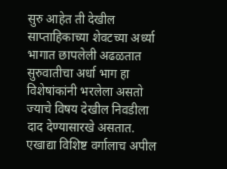सुरु आहेत ती देखील साप्ताहिकाच्या शेवटच्या अर्ध्या भागात छापलेली अढळतात सुरुवातीचा अर्धा भाग हा
विशेषांकांनी भरलेला असतो ज्याचे विषय देखील निवडीला दाद देण्यासारखे असतात. एखाद्या विशिष्ट वर्गालाच अपील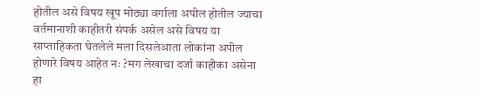होतील असे विषय खूप मोठ्या वर्गाला अपील होतील ज्याचा वर्तमानाशी काहीतरी संपर्क असेल असे विषय या साप्ताहिकता घेतलेले मला दिसलेआता लोकांना अपील होणारे विषय आहेत नः ?मग लेखाचा दर्जा काहीका असेना हा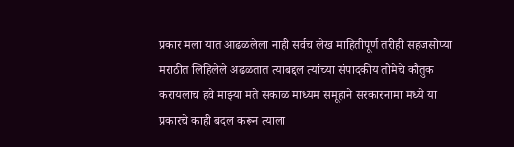प्रकार मला यात आढळलेला नाही सर्वच लेख माहितीपूर्ण तरीही सहजसोप्या मराठीत लिहिलेले अढळतात त्याबद्दल त्यांच्या संपादकीय तोमेचे कौतुक करायलाच हवे माझ्या मते सकाळ माध्यम समूहाने सरकारनामा मध्ये या प्रकारचे काही बदल करून त्याला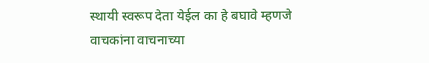स्थायी स्वरूप देता येईल का हे बघावे म्हणजे वाचकांना वाचनाच्या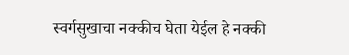स्वर्गसुखाचा नक्कीच घेता येईल हे नक्की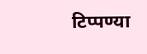टिप्पण्या